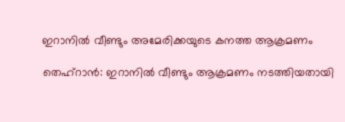ഇറാനിൽ വീണ്ടും അമേരിക്കയുടെ കനത്ത ആക്രമണം

തെഹ്റാൻ: ഇറാനിൽ വീണ്ടും ആക്രമണം നടത്തിയതായി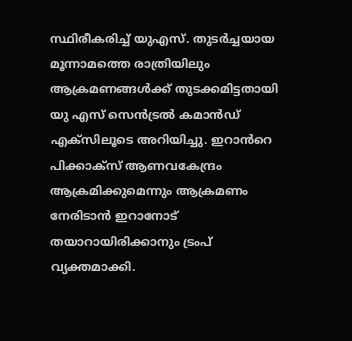സ്ഥിരീകരിച്ച് യുഎസ്. തുടർച്ചയായ മൂന്നാമത്തെ രാത്രിയിലും ആക്രമണങ്ങൾക്ക് തുടക്കമിട്ടതായി യു എസ് സെൻട്രൽ കമാൻഡ് എക്സിലൂടെ അറിയിച്ചു. ഇറാൻറെ പിക്കാക്സ് ആണവകേന്ദ്രം ആക്രമിക്കുമെന്നും ആക്രമണം നേരിടാൻ ഇറാനോട് തയാറായിരിക്കാനും ട്രംപ് വ്യക്തമാക്കി.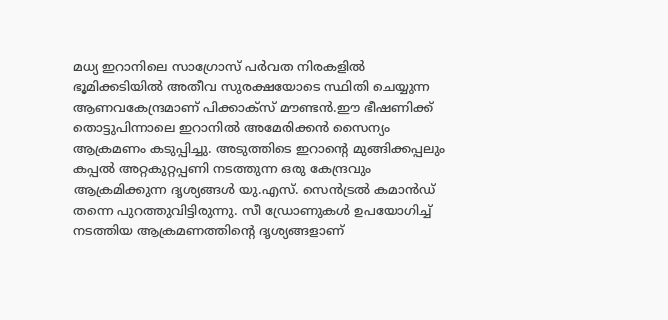മധ്യ ഇറാനിലെ സാഗ്രോസ് പർവത നിരകളിൽ ഭൂമിക്കടിയിൽ അതീവ സുരക്ഷയോടെ സ്ഥിതി ചെയ്യുന്ന ആണവകേന്ദ്രമാണ് പിക്കാക്സ് മൗണ്ടൻ.ഈ ഭീഷണിക്ക് തൊട്ടുപിന്നാലെ ഇറാനിൽ അമേരിക്കൻ സൈന്യം ആക്രമണം കടുപ്പിച്ചു. അടുത്തിടെ ഇറാന്റെ മുങ്ങിക്കപ്പലും കപ്പൽ അറ്റകുറ്റപ്പണി നടത്തുന്ന ഒരു കേന്ദ്രവും ആക്രമിക്കുന്ന ദൃശ്യങ്ങൾ യു.എസ്. സെൻട്രൽ കമാൻഡ് തന്നെ പുറത്തുവിട്ടിരുന്നു. സീ ഡ്രോണുകൾ ഉപയോഗിച്ച് നടത്തിയ ആക്രമണത്തിന്റെ ദൃശ്യങ്ങളാണ്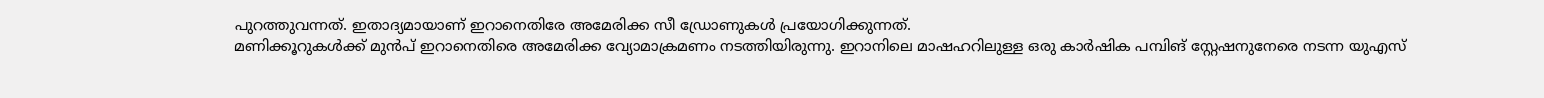പുറത്തുവന്നത്. ഇതാദ്യമായാണ് ഇറാനെതിരേ അമേരിക്ക സീ ഡ്രോണുകൾ പ്രയോഗിക്കുന്നത്.
മണിക്കൂറുകൾക്ക് മുൻപ് ഇറാനെതിരെ അമേരിക്ക വ്യോമാക്രമണം നടത്തിയിരുന്നു. ഇറാനിലെ മാഷഹറിലുള്ള ഒരു കാർഷിക പമ്പിങ് സ്റ്റേഷനുനേരെ നടന്ന യുഎസ്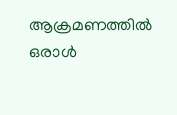ആക്രമണത്തിൽ ഒരാൾ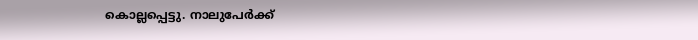കൊല്ലപ്പെട്ടു. നാലുപേർക്ക്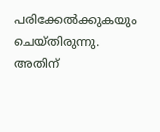പരിക്കേൽക്കുകയും ചെയ്തിരുന്നു. അതിന്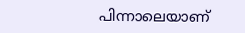പിന്നാലെയാണ്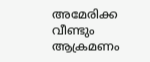അമേരിക്ക വീണ്ടും ആക്രമണം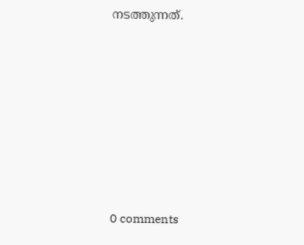നടത്തുന്നത്.










0 comments